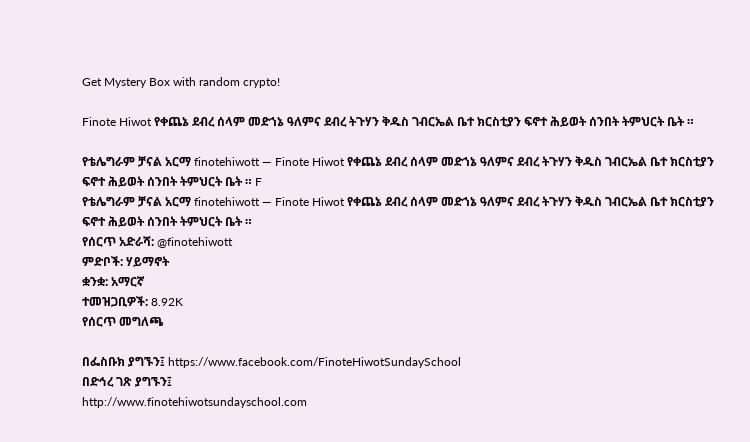Get Mystery Box with random crypto!

Finote Hiwot የቀጨኔ ደብረ ሰላም መድኀኔ ዓለምና ደብረ ትጉሃን ቅዱስ ገብርኤል ቤተ ክርስቲያን ፍኖተ ሕይወት ሰንበት ትምህርት ቤት ።

የቴሌግራም ቻናል አርማ finotehiwott — Finote Hiwot የቀጨኔ ደብረ ሰላም መድኀኔ ዓለምና ደብረ ትጉሃን ቅዱስ ገብርኤል ቤተ ክርስቲያን ፍኖተ ሕይወት ሰንበት ትምህርት ቤት ። F
የቴሌግራም ቻናል አርማ finotehiwott — Finote Hiwot የቀጨኔ ደብረ ሰላም መድኀኔ ዓለምና ደብረ ትጉሃን ቅዱስ ገብርኤል ቤተ ክርስቲያን ፍኖተ ሕይወት ሰንበት ትምህርት ቤት ።
የሰርጥ አድራሻ: @finotehiwott
ምድቦች: ሃይማኖት
ቋንቋ: አማርኛ
ተመዝጋቢዎች: 8.92K
የሰርጥ መግለጫ

በፌስቡክ ያግኙን፤ https://www.facebook.com/FinoteHiwotSundaySchool
በድኅረ ገጽ ያግኙን፤
http://www.finotehiwotsundayschool.com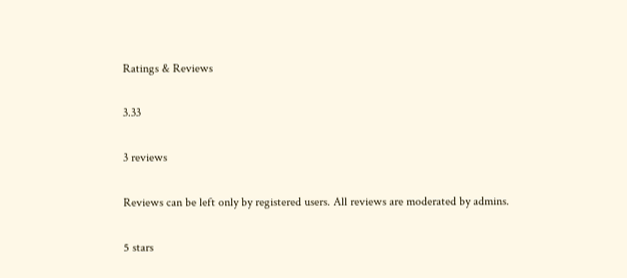Ratings & Reviews

3.33

3 reviews

Reviews can be left only by registered users. All reviews are moderated by admins.

5 stars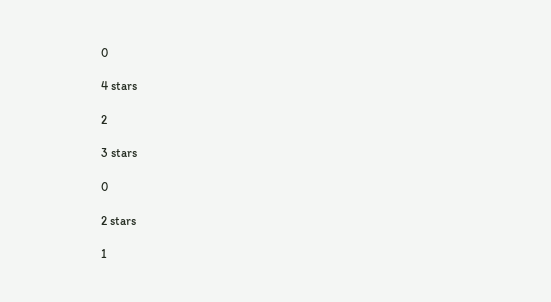0

4 stars

2

3 stars

0

2 stars

1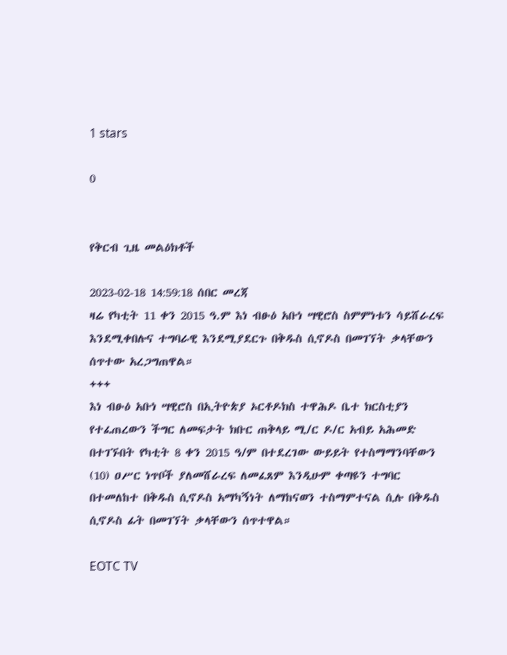1 stars

0


የቅርብ ጊዜ መልዕክቶች

2023-02-18 14:59:18 ሰበር መረጃ
ዛሬ የካቲት 11 ቀን 2015 ዓ.ም እነ ብፁዕ አቡነ ሣዊሮስ ስምምነቱን ሳይሸራረፍ እንደሚቀበሉና ተግባራዊ እንደሚያደርጉ በቅዱስ ሲኖዶስ በመገኘት ቃላቸውን ሰጥተው አረጋግጠዋል።
+++
እነ ብፁዕ አቡነ ሣዊሮስ በኢትዮጵያ ኦርቶዶክስ ተዋሕዶ ቤተ ክርስቲያን የተፈጠረውን ችግር ለመፍታት ክቡር ጠቅላይ ሚ/ር ዶ/ር አብይ አሕመድ በተገኙበት የካቲት 8 ቀን 2015 ዓ/ም በተደረገው ውይይት የተስማማንባቸውን (10) ዐሥር ነጥቦች ያለመሸራረፍ ለመፈጸም እንዲሁም ቀጣዩን ተግባር በተመለከተ በቅዱስ ሲኖዶስ አማካኝነት ለማከናወን ተስማምተናል ሲሉ በቅዱስ ሲኖዶስ ፊት በመገኘት ቃላቸውን ሰጥተዋል።

EOTC TV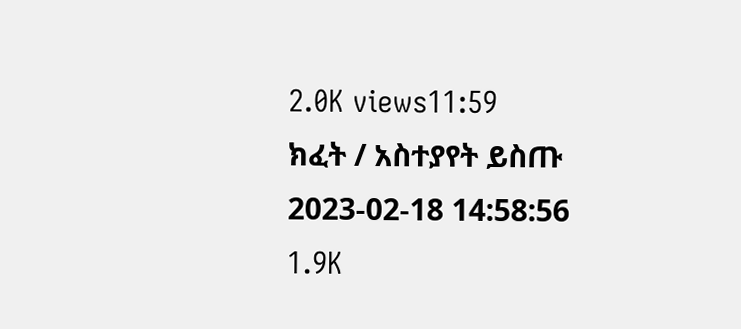2.0K views11:59
ክፈት / አስተያየት ይስጡ
2023-02-18 14:58:56
1.9K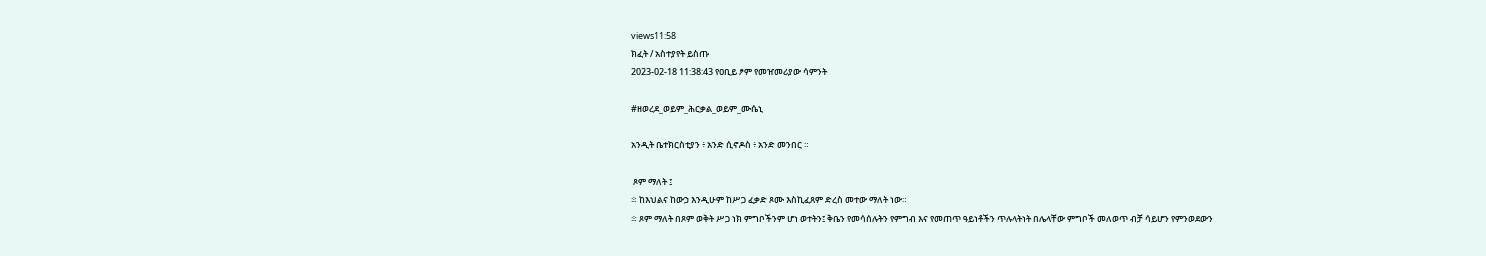views11:58
ክፈት / አስተያየት ይስጡ
2023-02-18 11:38:43 የዐቢይ ፆም የመዠመሪያው ሳምንት

#ዘወረደ_ወይም_ሕርቃል_ወይም_ሙሴኒ

አንዲት ቤተክርስቲያን ፥ አንድ ሲኖዶስ ፥ አንድ መንበር ።

 ጾም ማለት ፤
፨ ከእህልና ከውኃ እንዲሁም ከሥጋ ፈቃድ ጾሙ እስኪፈጸም ድረስ መተው ማለት ነው።
፨ ጾም ማለት በጾም ወቅት ሥጋ ነክ ምግቦችንም ሆነ ወተትን፤ ቅቤን የመሳሰሉትን የምግብ እና የመጠጥ ዓይነቶችን ጥሉላትነት በሌላቸው ምግቦች መለወጥ ብቻ ሳይሆን የምንወደውን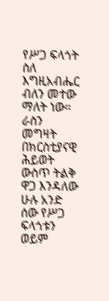የሥጋ ፍላጎት ስለ እግዚአብሔር ብለን መተው ማለት ነው። ራስን መግዛት በክርስቲያናዊ ሕይወት ውስጥ ትልቅ ዋጋ እንዳለው ሁሉ አንድ ሰው የሥጋ ፍላጎቱን ወይም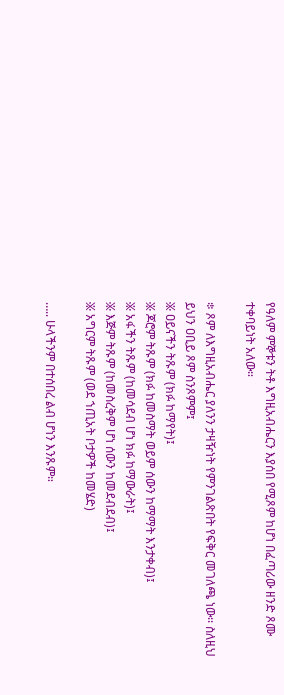የዓለም ምኞቱን ትቶ እግዚአብሔርን እያሰበ የሚጾም ከሆነ በፈጣሪው ዘንድ ጾሙ ተቀባይነት አለው።

፨ ጾም ለእግዚአብሔር ያለንን ታዛዥነት የምንገልጽበት የፍቅር መገለጫ ነው፡፡ ስለዚህ ይህን ዐቢይ ጾም ስንጾምም፤
፠ ዐይናችን ትጹም (ክፉ ከማየት)፤
፠ ጆሮም ትጹም (ክፉ ከመስማት ወይም ሰውን ከማማት እንታቀብ)፤
፠ አፋችን ትጹም (ከመሳደብ ሆነ ክፉ ከማውራት)፤
፠ እጅም ትጹም (ከመስረቅም ሆነ ሰውን ከመደብደብ)፤
፠ አግርም ትጹም (ወደ ኀጢአት ቦታዎች ከመሄድ)

….. ሁላችንም በተሰበረ ልብ ሆነን እንጹም።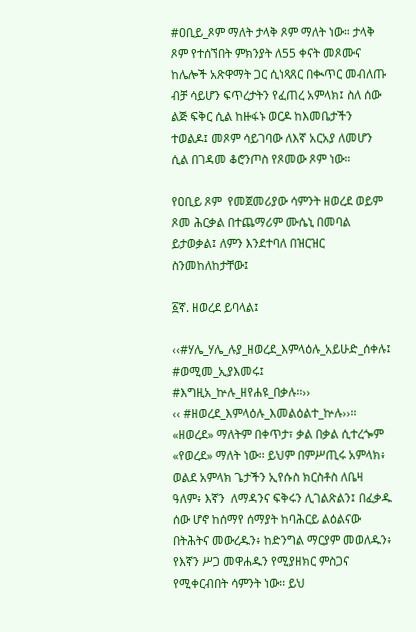#ዐቢይ_ጾም ማለት ታላቅ ጾም ማለት ነው። ታላቅ ጾም የተሰኘበት ምክንያት ለ55 ቀናት መጾሙና ከሌሎች አጽዋማት ጋር ሲነጻጸር በቊጥር መብለጡ ብቻ ሳይሆን ፍጥረታትን የፈጠረ አምላክ፤ ስለ ሰው ልጅ ፍቅር ሲል ከዙፋኑ ወርዶ ከእመቤታችን ተወልዶ፤ መጾም ሳይገባው ለእኛ አርአያ ለመሆን ሲል በገዳመ ቆሮንጦስ የጾመው ጾም ነው።

የዐቢይ ጾም  የመጀመሪያው ሳምንት ዘወረደ ወይም ጾመ ሕርቃል በተጨማሪም ሙሴኒ በመባል ይታወቃል፤ ለምን እንደተባለ በዝርዝር ስንመከለከታቸው፤

፩ኛ. ዘወረደ ይባላል፤

‹‹#ሃሌ_ሃሌ_ሉያ_ዘወረደ_እምላዕሉ_አይሁድ_ሰቀሉ፤
#ወሚመ_ኢያእመሩ፤
#እግዚአ_ኵሉ_ዘየሐዩ_በቃሉ፡፡››
‹‹ #ዘወረደ_እምላዕሉ_እመልዕልተ_ኵሉ››፡፡
«ዘወረደ» ማለትም በቀጥታ፣ ቃል በቃል ሲተረጐም «የወረደ» ማለት ነው፡፡ ይህም በምሥጢሩ አምላክ፥ ወልደ አምላክ ጌታችን ኢየሱስ ክርስቶስ ለቤዛ ዓለም፥ እኛን  ለማዳንና ፍቅሩን ሊገልጽልን፤ በፈቃዱ ሰው ሆኖ ከሰማየ ሰማያት ከባሕርይ ልዕልናው በትሕትና መውረዱን፥ ከድንግል ማርያም መወለዱን፥ የእኛን ሥጋ መዋሐዱን የሚያዘክር ምስጋና የሚቀርብበት ሳምንት ነው፡፡ ይህ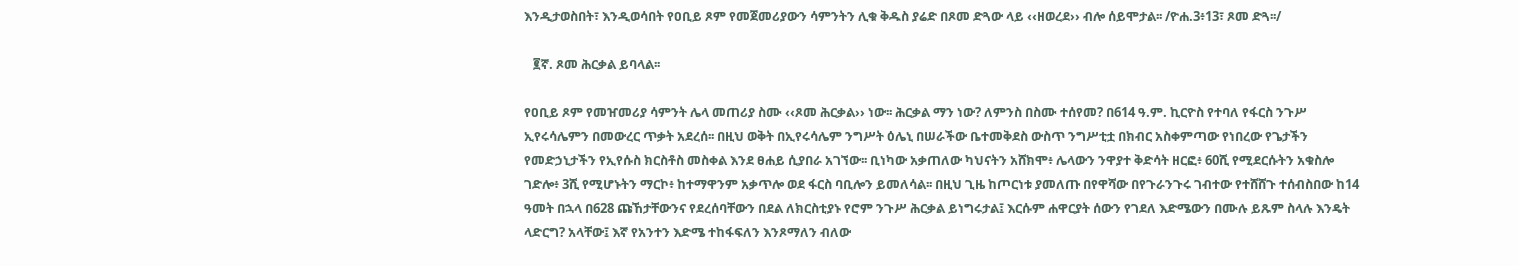እንዲታወስበት፣ እንዲወሳበት የዐቢይ ጾም የመጀመሪያውን ሳምንትን ሊቁ ቅዱስ ያሬድ በጾመ ድጓው ላይ ‹‹ዘወረደ›› ብሎ ሰይሞታል፡፡ /ዮሐ.3፥13፣ ጾመ ድጓ፡፡/

   ፪ኛ. ጾመ ሕርቃል ይባላል፡፡

የዐቢይ ጾም የመዠመሪያ ሳምንት ሌላ መጠሪያ ስሙ ‹‹ጾመ ሕርቃል›› ነው፡፡ ሕርቃል ማን ነው? ለምንስ በስሙ ተሰየመ? በ614 ዓ.ም. ኪርዮስ የተባለ የፋርስ ንጉሥ ኢየሩሳሌምን በመውረር ጥቃት አደረሰ፡፡ በዚህ ወቅት በኢየሩሳሌም ንግሥት ዕሌኒ በሠራችው ቤተመቅደስ ውስጥ ንግሥቲቷ በክብር አስቀምጣው የነበረው የጌታችን የመድኃኒታችን የኢየሱስ ክርስቶስ መስቀል እንደ ፀሐይ ሲያበራ አገኘው፡፡ ቢነካው አቃጠለው ካህናትን አሸክሞ፥ ሌላውን ንዋያተ ቅድሳት ዘርፎ፥ 60ሺ የሚደርሱትን አቁስሎ ገድሎ፥ 3ሺ የሚሆኑትን ማርኮ፥ ከተማዋንም አቃጥሎ ወደ ፋርስ ባቢሎን ይመለሳል፡፡ በዚህ ጊዜ ከጦርነቱ ያመለጡ በየዋሻው በየጉራንጉሩ ገብተው የተሸሸጉ ተሰብስበው ከ14 ዓመት በኋላ በ628 ጩኸታቸውንና የደረሰባቸውን በደል ለክርስቲያኑ የሮም ንጉሥ ሕርቃል ይነግሩታል፤ እርሱም ሐዋርያት ሰውን የገደለ እድሜውን በሙሉ ይጹም ስላሉ እንዴት ላድርግ? አላቸው፤ እኛ የአንተን እድሜ ተከፋፍለን እንጾማለን ብለው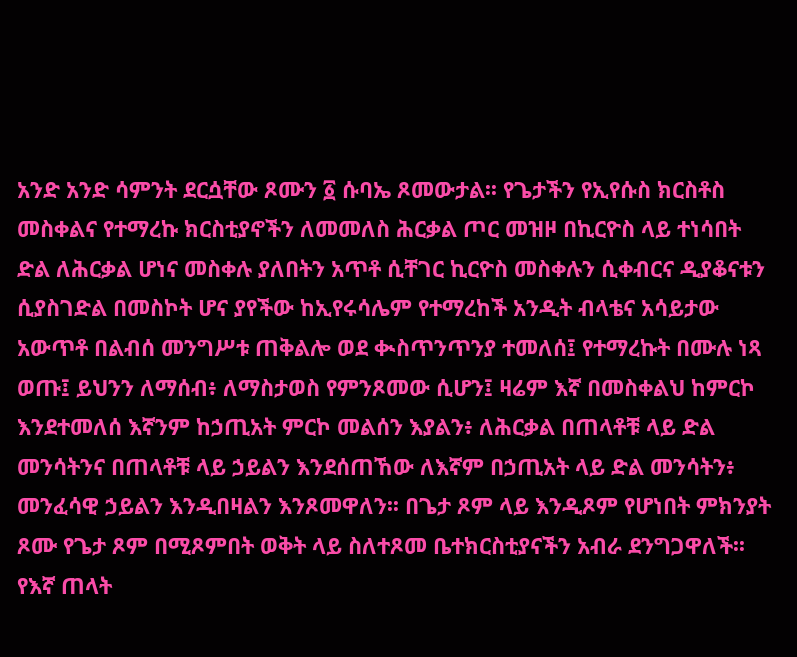አንድ አንድ ሳምንት ደርሷቸው ጾሙን ፩ ሱባኤ ጾመውታል፡፡ የጌታችን የኢየሱስ ክርስቶስ መስቀልና የተማረኩ ክርስቲያኖችን ለመመለስ ሕርቃል ጦር መዝዞ በኪርዮስ ላይ ተነሳበት ድል ለሕርቃል ሆነና መስቀሉ ያለበትን አጥቶ ሲቸገር ኪርዮስ መስቀሉን ሲቀብርና ዲያቆናቱን ሲያስገድል በመስኮት ሆና ያየችው ከኢየሩሳሌም የተማረከች አንዲት ብላቴና አሳይታው አውጥቶ በልብሰ መንግሥቱ ጠቅልሎ ወደ ቊስጥንጥንያ ተመለሰ፤ የተማረኩት በሙሉ ነጻ ወጡ፤ ይህንን ለማሰብ፥ ለማስታወስ የምንጾመው ሲሆን፤ ዛሬም እኛ በመስቀልህ ከምርኮ እንደተመለሰ እኛንም ከኃጢአት ምርኮ መልሰን እያልን፥ ለሕርቃል በጠላቶቹ ላይ ድል መንሳትንና በጠላቶቹ ላይ ኃይልን እንደሰጠኸው ለእኛም በኃጢአት ላይ ድል መንሳትን፥ መንፈሳዊ ኃይልን እንዲበዛልን እንጾመዋለን፡፡ በጌታ ጾም ላይ እንዲጾም የሆነበት ምክንያት ጾሙ የጌታ ጾም በሚጾምበት ወቅት ላይ ስለተጾመ ቤተክርስቲያናችን አብራ ደንግጋዋለች፡፡ የእኛ ጠላት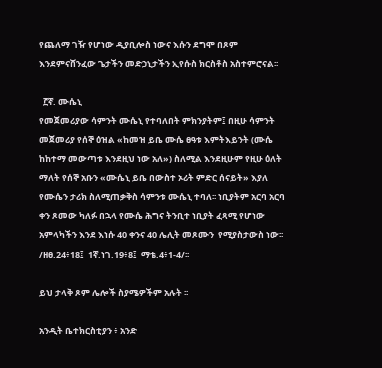የጨለማ ገዥ የሆነው ዲያቢሎስ ነውና እሱን ደግሞ በጾም እንደምናሸንፈው ጌታችን መድኃኒታችን ኢየሱስ ክርስቶስ አስተምሮናል፡፡

  ፫ኛ. ሙሴኒ
የመጀመሪያው ሳምንት ሙሴኒ የተባለበት ምክንያትም፤ በዚሁ ሳምንት መጀመሪያ የሰኞ ዕዝል «ከመዝ ይቤ ሙሴ ፀዓቱ እምትእይንት (ሙሴ ከከተማ መውጣቱ እንደዚህ ነው አለ») ስለሚል እንደዚሁም የዚሁ ዕለት ማለት የሰኞ አቡን «ሙሴኒ ይቤ በውስተ ኦሪት ምድር ሰናይት» እያለ የሙሴን ታሪክ ስለሚጠቃቅስ ሳምንቱ ሙሴኒ ተባለ፡፡ ነቢያትም አርባ አርባ ቀን ጾመው ካለፉ በኋላ የሙሴ ሕግና ትንቢተ ነቢያት ፈጻሚ የሆነው አምላካችን እንደ እነሱ 40 ቀንና 40 ሌሊት መጾሙን  የሚያስታውስ ነው፡፡  /ዘፀ.24፥18፤  1ኛ.ነገ.19፥8፤  ማቴ.4፥1-4/፡፡

ይህ ታላቅ ጾም ሌሎች ስያሜዎችም አሉት ፡፡

አንዲት ቤተክርስቲያን ፥ አንድ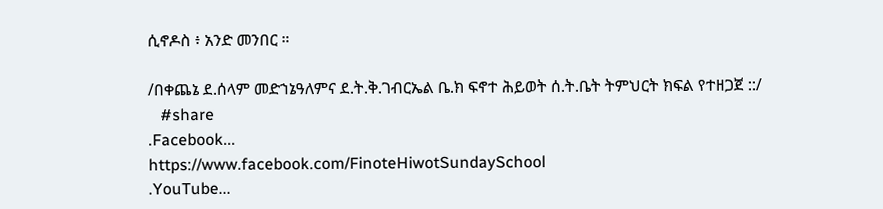ሲኖዶስ ፥ አንድ መንበር ።

/በቀጨኔ ደ.ሰላም መድኀኔዓለምና ደ.ት.ቅ.ገብርኤል ቤ.ክ ፍኖተ ሕይወት ሰ.ት.ቤት ትምህርት ክፍል የተዘጋጀ ::/
   #share
.Facebook...
https://www.facebook.com/FinoteHiwotSundaySchool
.YouTube...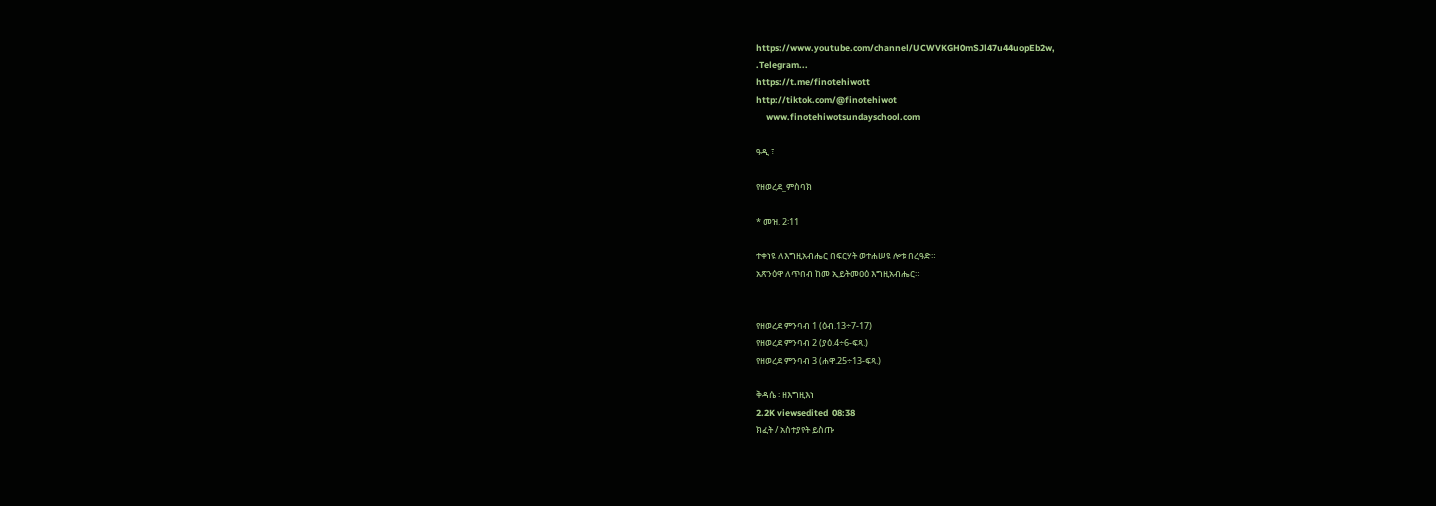https://www.youtube.com/channel/UCWVKGH0mSJl47u44uopEb2w,
.Telegram...
https://t.me/finotehiwott
http://tiktok.com/@finotehiwot
     www.finotehiwotsundayschool.com

ዓዲ ፣

የዘወረደ_ምስባክ

* መዝ. 2፡11

ተቀነዩ ለእግዚአብሔር በፍርሃት ወተሐሠዩ ሎቱ በረዓድ።
አጽንዕዋ ለጥበብ ከመ ኢይትመዐዕ እግዚአብሔር።


የዘወረደ ምንባብ 1 (ዕብ.13÷7-17)
የዘወረደ ምንባብ 2 (ያዕ.4÷6-ፍጻ.)
የዘወረደ ምንባብ 3 (ሐዋ.25÷13-ፍጻ.)

ቅዳሴ ፡ ዘእግዚእነ
2.2K viewsedited  08:38
ክፈት / አስተያየት ይስጡ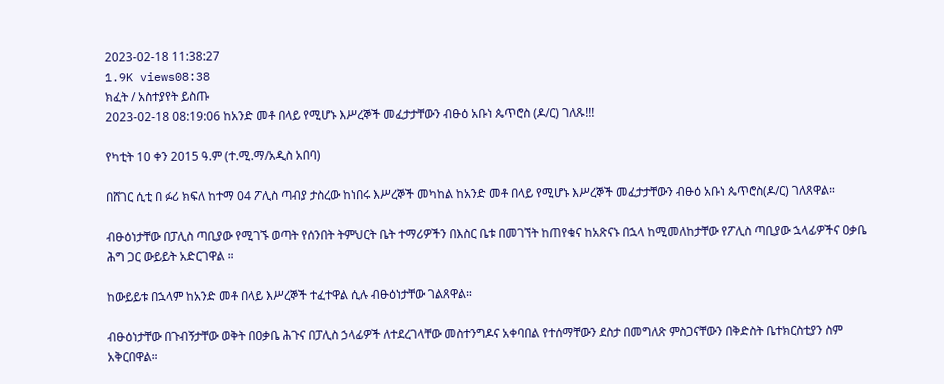2023-02-18 11:38:27
1.9K views08:38
ክፈት / አስተያየት ይስጡ
2023-02-18 08:19:06 ከአንድ መቶ በላይ የሚሆኑ እሥረኞች መፈታታቸውን ብፁዕ አቡነ ጴጥሮስ (ዶ/ር) ገለጹ!!!

የካቲት 10 ቀን 2015 ዓ.ም (ተ.ሚ.ማ/አዲስ አበባ)

በሸገር ሲቲ በ ፉሪ ክፍለ ከተማ 04 ፖሊስ ጣብያ ታስረው ከነበሩ እሥረኞች መካከል ከአንድ መቶ በላይ የሚሆኑ እሥረኞች መፈታታቸውን ብፁዕ አቡነ ጴጥሮስ(ዶ/ር) ገለጸዋል።

ብፁዕነታቸው በፓሊስ ጣቢያው የሚገኙ ወጣት የሰንበት ትምህርት ቤት ተማሪዎችን በእስር ቤቱ በመገኘት ከጠየቁና ከአጽናኑ በኋላ ከሚመለከታቸው የፖሊስ ጣቢያው ኋላፊዎችና ዐቃቤ ሕግ ጋር ውይይት አድርገዋል ።

ከውይይቱ በኋላም ከአንድ መቶ በላይ እሥረኞች ተፈተዋል ሲሉ ብፁዕነታቸው ገልጸዋል።

ብፁዕነታቸው በጉብኝታቸው ወቅት በዐቃቤ ሕጉና በፓሊስ ኃላፊዎች ለተደረገላቸው መስተንግዶና አቀባበል የተሰማቸውን ደስታ በመግለጽ ምስጋናቸውን በቅድስት ቤተክርስቲያን ስም አቅርበዋል።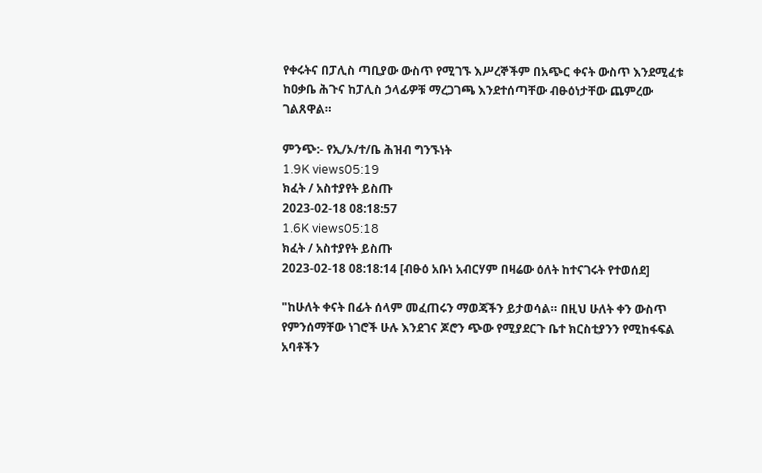የቀሩትና በፓሊስ ጣቢያው ውስጥ የሚገኙ እሥረኞችም በአጭር ቀናት ውስጥ እንደሚፈቱ ከዐቃቤ ሕጉና ከፓሊስ ኃላፊዎቹ ማረጋገጫ እንደተሰጣቸው ብፁዕነታቸው ጨምረው ገልጸዋል።

ምንጭ:- የኢ/ኦ/ተ/ቤ ሕዝብ ግንኙነት
1.9K views05:19
ክፈት / አስተያየት ይስጡ
2023-02-18 08:18:57
1.6K views05:18
ክፈት / አስተያየት ይስጡ
2023-02-18 08:18:14 [ብፁዕ አቡነ አብርሃም በዛሬው ዕለት ከተናገሩት የተወሰደ]

"ከሁለት ቀናት በፊት ሰላም መፈጠሩን ማወጃችን ይታወሳል። በዚህ ሁለት ቀን ውስጥ የምንሰማቸው ነገሮች ሁሉ እንደገና ጆሮን ጭው የሚያደርጉ ቤተ ክርስቲያንን የሚከፋፍል አባቶችን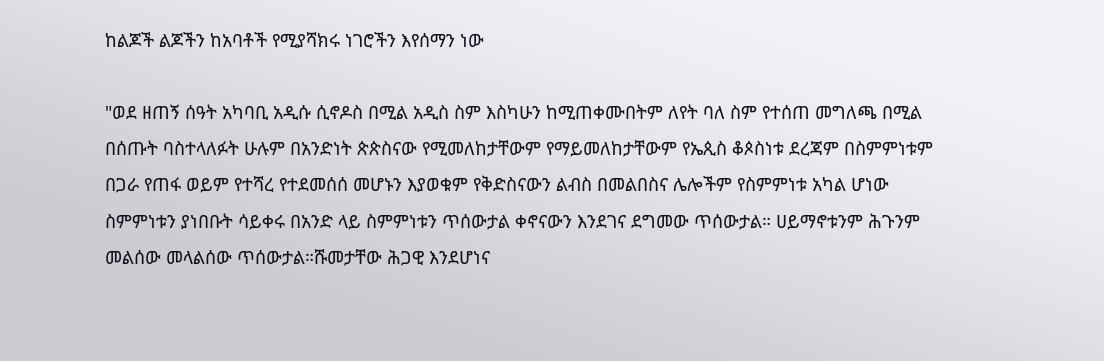ከልጆች ልጆችን ከአባቶች የሚያሻክሩ ነገሮችን እየሰማን ነው

"ወደ ዘጠኝ ሰዓት አካባቢ አዲሱ ሲኖዶስ በሚል አዲስ ስም እስካሁን ከሚጠቀሙበትም ለየት ባለ ስም የተሰጠ መግለጫ በሚል በሰጡት ባስተላለፉት ሁሉም በአንድነት ጵጵስናው የሚመለከታቸውም የማይመለከታቸውም የኤጲስ ቆጶስነቱ ደረጃም በስምምነቱም በጋራ የጠፋ ወይም የተሻረ የተደመሰሰ መሆኑን እያወቁም የቅድስናውን ልብስ በመልበስና ሌሎችም የስምምነቱ አካል ሆነው ስምምነቱን ያነበቡት ሳይቀሩ በአንድ ላይ ስምምነቱን ጥሰውታል ቀኖናውን እንደገና ደግመው ጥሰውታል። ሀይማኖቱንም ሕጉንም መልሰው መላልሰው ጥሰውታል።ሹመታቸው ሕጋዊ እንደሆነና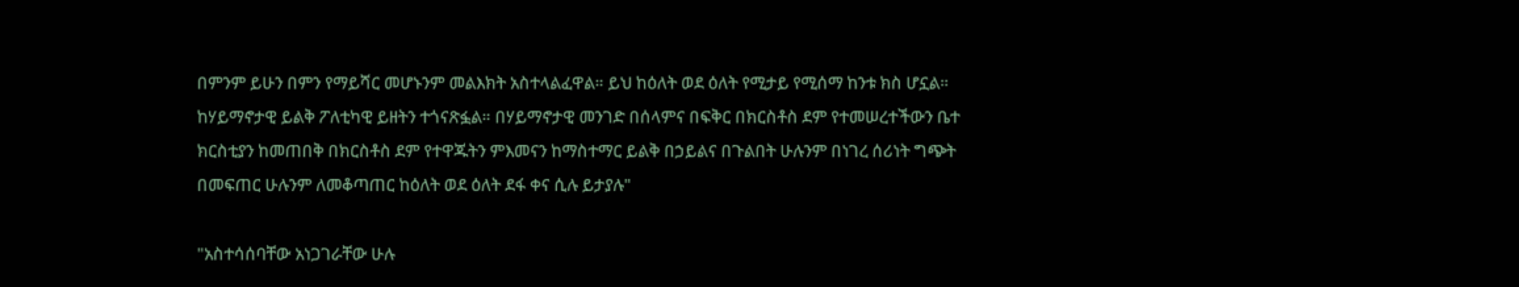በምንም ይሁን በምን የማይሻር መሆኑንም መልእክት አስተላልፈዋል። ይህ ከዕለት ወደ ዕለት የሚታይ የሚሰማ ከንቱ ክስ ሆኗል። ከሃይማኖታዊ ይልቅ ፖለቲካዊ ይዘትን ተጎናጽፏል። በሃይማኖታዊ መንገድ በሰላምና በፍቅር በክርስቶስ ደም የተመሠረተችውን ቤተ ክርስቲያን ከመጠበቅ በክርስቶስ ደም የተዋጁትን ምእመናን ከማስተማር ይልቅ በኃይልና በጉልበት ሁሉንም በነገረ ሰሪነት ግጭት በመፍጠር ሁሉንም ለመቆጣጠር ከዕለት ወደ ዕለት ደፋ ቀና ሲሉ ይታያሉ"

"አስተሳሰባቸው አነጋገራቸው ሁሉ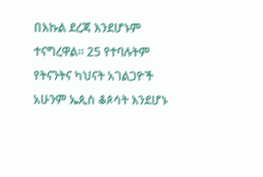በእኩል ደረጃ እንደሆኑም ተናግረዋል። 25 የተባሉትም የትናንትና ካህናት አገልጋዮች አሁንም ኤጲስ ቆጶሳት እንደሆኑ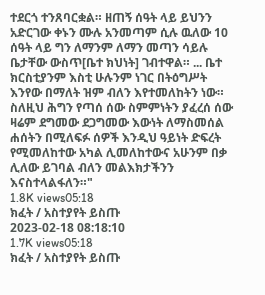ተደርጎ ተንጸባርቋል። ዘጠኝ ሰዓት ላይ ይህንን አድርገው ቀኑን ሙሉ አንመጣም ሲሉ ዉለው 10 ሰዓት ላይ ግን ለማንም ለማን መጣን ሳይሉ ቤታቸው ውስጥ[ቤተ ክህነት] ገብተዋል። ... ቤተ ክርስቲያንም እስቲ ሁሉንም ነገር በትዕግሥት እንየው በማለት ዝም ብለን እየተመለከትን ነው። ስለዚህ ሕግን የጣሰ ሰው ስምምነትን ያፈረሰ ሰው ዛሬም ደግመው ደጋግመው እውነት ለማስመሰል ሐሰትን በሚለፍፉ ሰዎች እንዲህ ዓይነት ድፍረት የሚመለከተው አካል ሊመለከተውና አሁንም በቃ ሊለው ይገባል ብለን መልእክታችንን እናስተላልፋለን።"
1.8K views05:18
ክፈት / አስተያየት ይስጡ
2023-02-18 08:18:10
1.7K views05:18
ክፈት / አስተያየት ይስጡ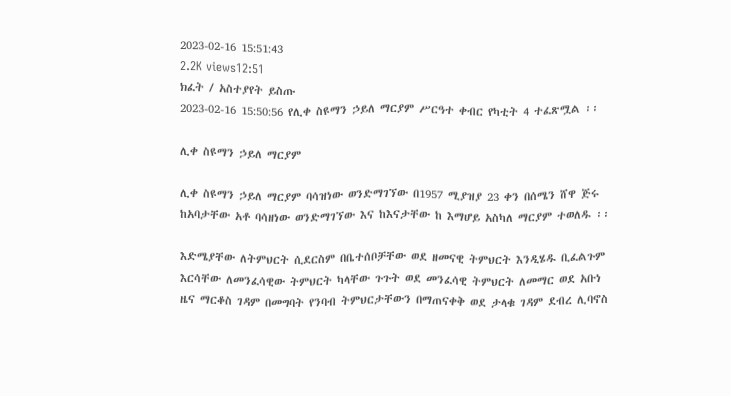2023-02-16 15:51:43
2.2K views12:51
ክፈት / አስተያየት ይስጡ
2023-02-16 15:50:56 የሊቀ ስዩማን ኃይለ ማርያም ሥርዓተ ቀብር የካቲት 4 ተፈጽሟል ፡፡

ሊቀ ስዩማን ኃይለ ማርያም

ሊቀ ስዩማን ኃይለ ማርያም ባሳዝነው ወንድማገኘው በ1957 ሚያዝያ 23 ቀን በሰሜን ሸዋ ጅሩ ከአባታቸው አቶ ባሳዘነው ወንድማገኘው እና ከእናታቸው ከ እማሆይ አስካለ ማርያም ተወለዱ ፡፡

እድሜያቸው ለትምህርት ሲደርስም በቤተሰቦቻቸው ወደ ዘመናዊ ትምህርት እንዲሄዱ ቢፈልጉም እርሳቸው ለመንፈሳዊው ትምህርት ካላቸው ጉጉት ወደ መንፈሳዊ ትምህርት ለመማር ወደ አቡነ ዜና ማርቆስ ገዳም በመግባት የንባብ ትምህርታቸውን በማጠናቀቅ ወደ ታላቁ ገዳም ደብረ ሊባኖስ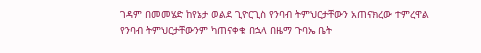ገዳም በመመሄድ ከየኔታ ወልደ ጊዮርጊስ የንባብ ትምህርታቸውን አጠናክረው ተምረዋል የንባብ ትምህርታቸውንም ካጠናቀቁ በኋላ በዜማ ጉባኤ ቤት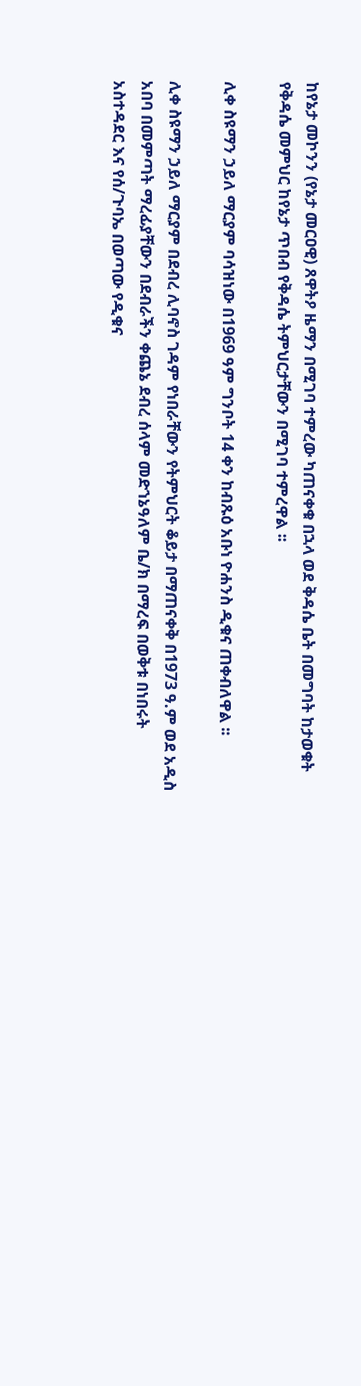ከየኔታ መኮንን (የኔታ መርዐዊ) ጸዋትዖ ዜማን በሚገባ ተምረው ካጠናቀቁ በኋላ ወደ ቅዳሴ ቤት በመግባት ከታወቁት የቅዳሴ መምህር ከየኔታ ጥበብ የቅዳሴ ትምህርታቸውን በሚገባ ተምረዋል ፡፡

ሊቀ ስዩማን ኃይለ ማርያም ባሳዝነው በ1969 ዓም ግንቦት 14 ቀን ከብጹዕ አቡነ ዮሐንስ ዲቁና ጠቀብለዋል ፡፡

ሊቀ ስዩማን ኃይለ ማርያም በደብረ ሊባኖስ ገዳም የነበራቸውን የትምህርት ቆይታ በማጠናቀቅ በ1973 ዓ.ም ወደ አዲስ አበባ በመምጣት ማረፊያቸውን በደብራችን ቀጨኔ ደብረ ሰላም መድኀኔዓለም ቤ/ክ በማረፍ በወቅቱ በነበሩት አስተዳደር እና የሰ/ጉባኤ በወጣው የዲቁና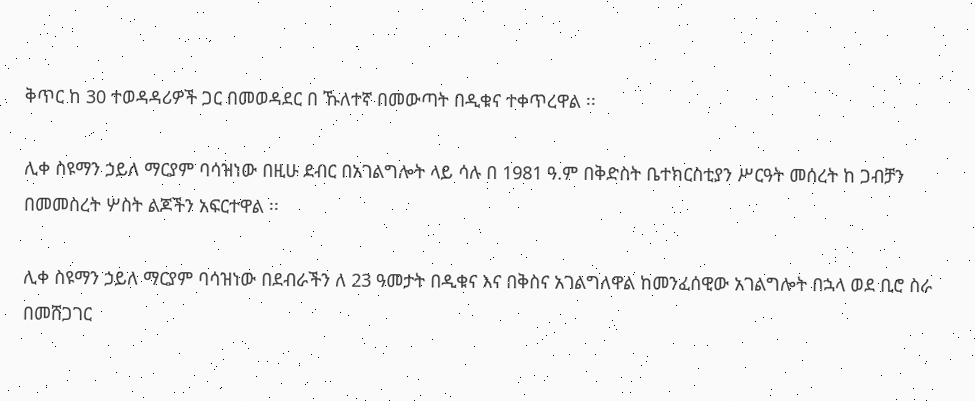ቅጥር ከ 30 ተወዳዳሪዎች ጋር በመወዳደር በ ኹለተኛ በመውጣት በዲቁና ተቀጥረዋል ፡፡

ሊቀ ስዩማን ኃይለ ማርያም ባሳዝነው በዚሁ ደብር በአገልግሎት ላይ ሳሉ በ 1981 ዓ.ም በቅድስት ቤተክርስቲያን ሥርዓት መሰረት ከ ጋብቻን በመመስረት ሦስት ልጆችን አፍርተዋል ፡፡

ሊቀ ስዩማን ኃይለ ማርያም ባሳዝነው በደብራችን ለ 23 ዓመታት በዲቁና እና በቅስና አገልግለዋል ከመንፈሰዊው አገልግሎት በኋላ ወደ ቢሮ ስራ በመሸጋገር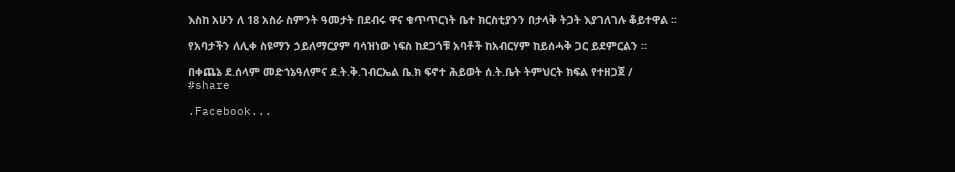እስከ አሁን ለ 18 አስራ ስምንት ዓመታት በደብሩ ዋና ቁጥጥርነት ቤተ ክርስቲያንን በታላቅ ትጋት እያገለገሉ ቆይተዋል ፡፡

የአባታችን ለሊቀ ስዩማን ኃይለማርያም ባሳዝነው ነፍስ ከደጋጎቹ አባቶች ከአብርሃም ከይሰሓቅ ጋር ይደምርልን ፡፡

በቀጨኔ ደ.ሰላም መድኀኔዓለምና ደ.ት.ቅ.ገብርኤል ቤ.ክ ፍኖተ ሕይወት ሰ.ት.ቤት ትምህርት ክፍል የተዘጋጀ /
#share

.Facebook...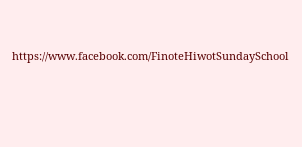https://www.facebook.com/FinoteHiwotSundaySchool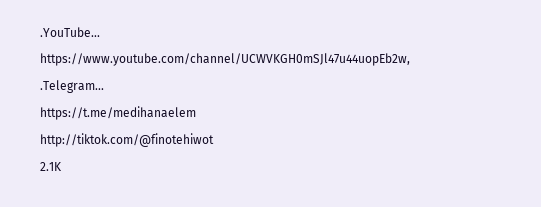.YouTube... https://www.youtube.com/channel/UCWVKGH0mSJl47u44uopEb2w,
.Telegram...
https://t.me/medihanaelem
http://tiktok.com/@finotehiwot
2.1K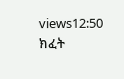views12:50
ክፈት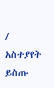/ አስተያየት ይስጡ